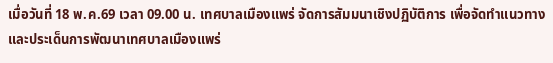เมื่อวันที่ 18 พ.ค.69 เวลา 09.00 น. เทศบาลเมืองแพร่ จัดการสัมมนาเชิงปฏิบัติการ เพื่อจัดทำแนวทางและประเด็นการพัฒนาเทศบาลเมืองแพร่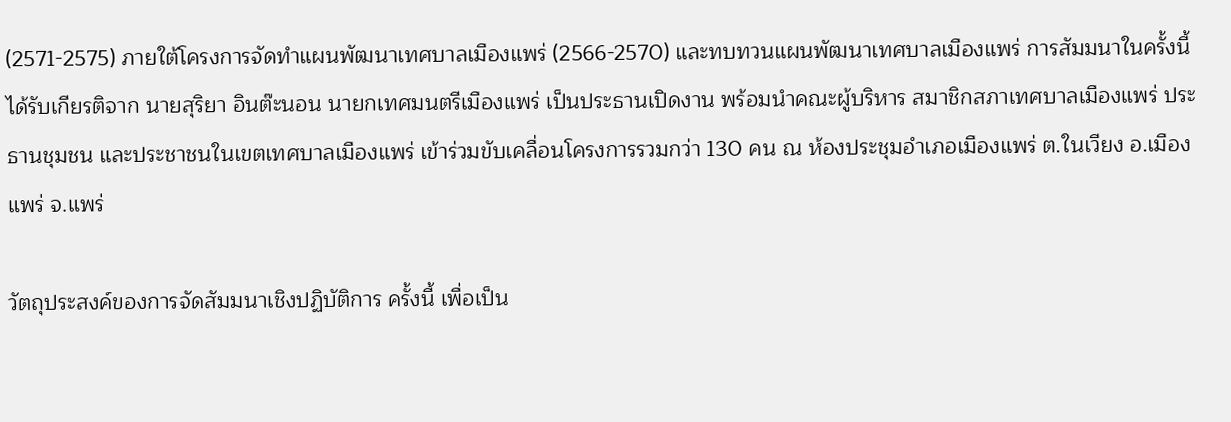(2571-2575) ภายใต้โครงการจัดทำแผนพัฒนาเทศบาลเมืองแพร่ (2566-2570) และทบทวนแผนพัฒนาเทศบาลเมืองแพร่ การสัมมนาในครั้งนี้ได้รับเกียรติจาก นายสุริยา อินต๊ะนอน นายกเทศมนตรีเมืองแพร่ เป็นประธานเปิดงาน พร้อมนำคณะผู้บริหาร สมาชิกสภาเทศบาลเมืองแพร่ ประธานชุมชน และประชาชนในเขตเทศบาลเมืองแพร่ เข้าร่วมขับเคลื่อนโครงการรวมกว่า 130 คน ณ ห้องประชุมอำเภอเมืองแพร่ ต.ในเวียง อ.เมืองแพร่ จ.แพร่

วัตถุประสงค์ของการจัดสัมมนาเชิงปฏิบัติการ ครั้งนี้ เพื่อเป็น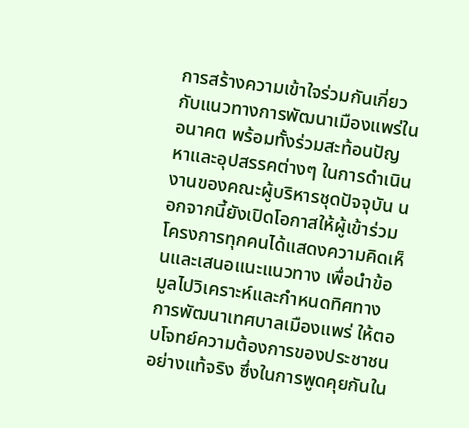การสร้างความเข้าใจร่วมกันเกี่ยวกับแนวทางการพัฒนาเมืองแพร่ในอนาคต พร้อมทั้งร่วมสะท้อนปัญหาและอุปสรรคต่างๆ ในการดำเนินงานของคณะผู้บริหารชุดปัจจุบัน นอกจากนี้ยังเปิดโอกาสให้ผู้เข้าร่วมโครงการทุกคนได้แสดงความคิดเห็นและเสนอแนะแนวทาง เพื่อนำข้อมูลไปวิเคราะห์และกำหนดทิศทางการพัฒนาเทศบาลเมืองแพร่ ให้ตอบโจทย์ความต้องการของประชาชนอย่างแท้จริง ซึ่งในการพูดคุยกันใน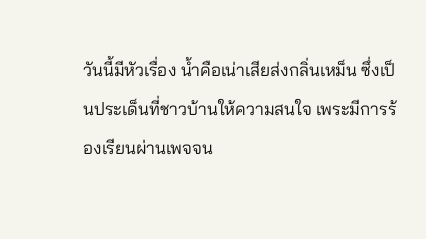วันนี้มีหัวเรื่อง น้ำคือเน่าเสียส่งกลิ่นเหม็น ซึ่งเป็นประเด็นที่ชาวบ้านให้ความสนใจ เพระมีการร้องเรียนผ่านเพจจน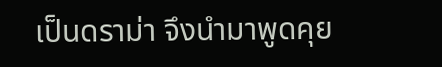เป็นดราม่า จึงนำมาพูดคุย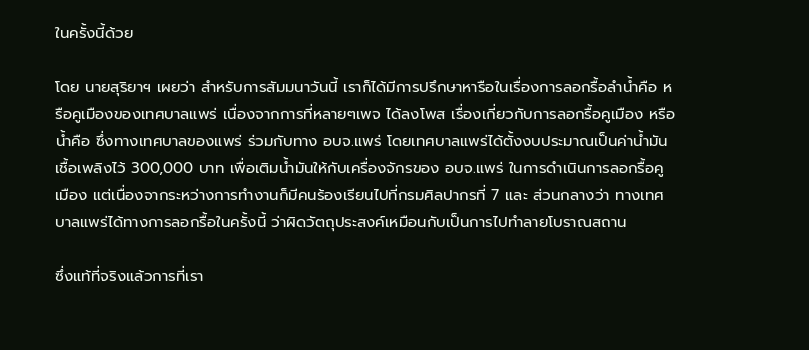ในครั้งนี้ด้วย

โดย นายสุริยาฯ เผยว่า สำหรับการสัมมนาวันนี้ เราก็ได้มีการปรึกษาหารือในเรื่องการลอกรื้อลำน้ำคือ หรือคูเมืองของเทศบาลแพร่ เนื่องจากการที่หลายๆเพจ ได้ลงโพส เรื่องเกี่ยวกับการลอกรื้อคูเมือง หรือน้ำคือ ซึ่งทางเทศบาลของแพร่ ร่วมกับทาง อบจ.แพร่ โดยเทศบาลแพร่ได้ตั้งงบประมาณเป็นค่าน้ำมันเชื้อเพลิงไว้ 300,000 บาท เพื่อเติมน้ำมันให้กับเครื่องจักรของ อบจ.แพร่ ในการดำเนินการลอกรื้อคูเมือง แต่เนื่องจากระหว่างการทำงานก็มีคนร้องเรียนไปที่กรมศิลปากรที่ 7 และ ส่วนกลางว่า ทางเทศบาลแพร่ได้ทางการลอกรื้อในครั้งนี้ ว่าผิดวัตถุประสงค์เหมือนกับเป็นการไปทำลายโบราณสถาน

ซึ่งแท้ที่จริงแล้วการที่เรา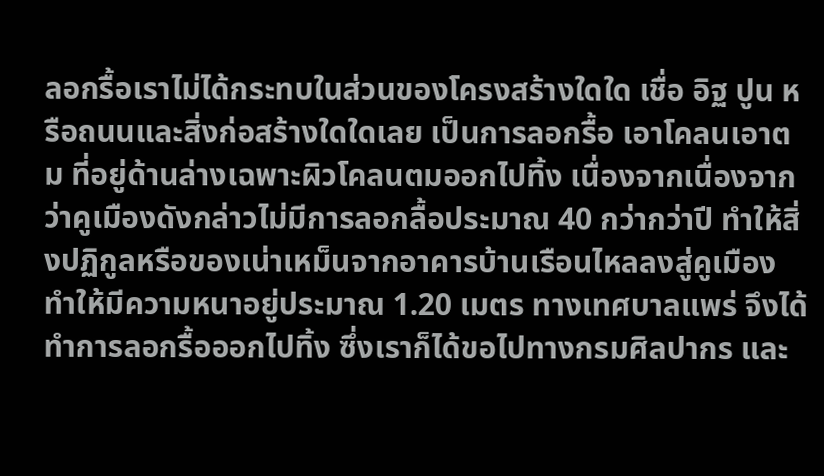ลอกรื้อเราไม่ได้กระทบในส่วนของโครงสร้างใดใด เชื่อ อิฐ ปูน หรือถนนและสิ่งก่อสร้างใดใดเลย เป็นการลอกรื้อ เอาโคลนเอาตม ที่อยู่ด้านล่างเฉพาะผิวโคลนตมออกไปทิ้ง เนื่องจากเนื่องจากว่าคูเมืองดังกล่าวไม่มีการลอกลื้อประมาณ 40 กว่ากว่าปี ทำให้สิ่งปฏิกูลหรือของเน่าเหม็นจากอาคารบ้านเรือนไหลลงสู่คูเมือง ทำให้มีความหนาอยู่ประมาณ 1.20 เมตร ทางเทศบาลแพร่ จึงได้ทำการลอกรื้อออกไปทิ้ง ซึ่งเราก็ได้ขอไปทางกรมศิลปากร และ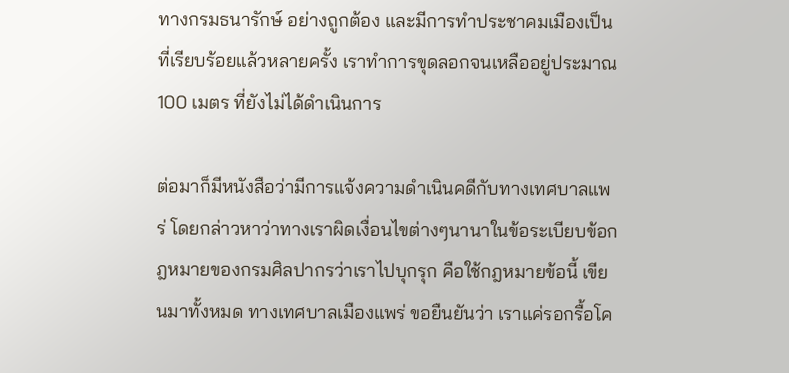ทางกรมธนารักษ์ อย่างถูกต้อง และมีการทำประชาคมเมืองเป็นที่เรียบร้อยแล้วหลายครั้ง เราทำการขุดลอกจนเหลืออยู่ประมาณ 100 เมตร ที่ยังไม่ได้ดำเนินการ

ต่อมาก็มีหนังสือว่ามีการแจ้งความดำเนินคดีกับทางเทศบาลแพร่ โดยกล่าวหาว่าทางเราผิดเงื่อนไขต่างๆนานาในข้อระเบียบข้อกฎหมายของกรมศิลปากรว่าเราไปบุกรุก คือใช้กฎหมายข้อนี้ เขียนมาทั้งหมด ทางเทศบาลเมืองแพร่ ขอยืนยันว่า เราแค่รอกรื้อโค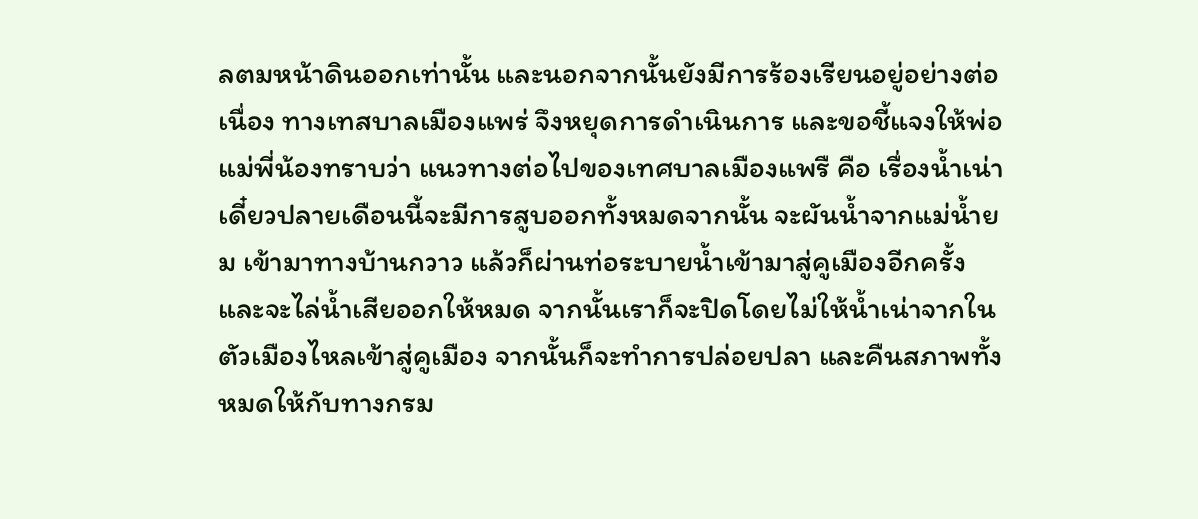ลตมหน้าดินออกเท่านั้น และนอกจากนั้นยังมีการร้องเรียนอยู่อย่างต่อเนื่อง ทางเทสบาลเมืองแพร่ จึงหยุดการดำเนินการ และขอชี้แจงให้พ่อแม่พี่น้องทราบว่า แนวทางต่อไปของเทศบาลเมืองแพรื คือ เรื่องน้ำเน่าเดี๋ยวปลายเดือนนี้จะมีการสูบออกทั้งหมดจากนั้น จะผันน้ำจากแม่น้ำยม เข้ามาทางบ้านกวาว แล้วก็ผ่านท่อระบายน้ำเข้ามาสู่คูเมืองอีกครั้ง และจะไล่น้ำเสียออกให้หมด จากนั้นเราก็จะปิดโดยไม่ให้น้ำเน่าจากในตัวเมืองไหลเข้าสู่คูเมือง จากนั้นก็จะทำการปล่อยปลา และคืนสภาพทั้งหมดให้กับทางกรม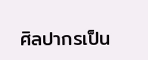ศิลปากรเป็น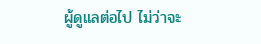ผู้ดูแลต่อไป ไม่ว่าจะ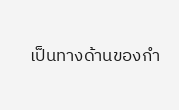เป็นทางด้านของกำ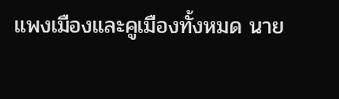แพงเมืองและคูเมืองทั้งหมด นาย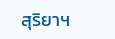สุริยาฯ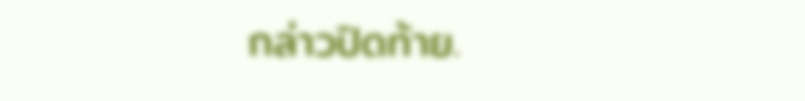กล่าวปิดท้าย.